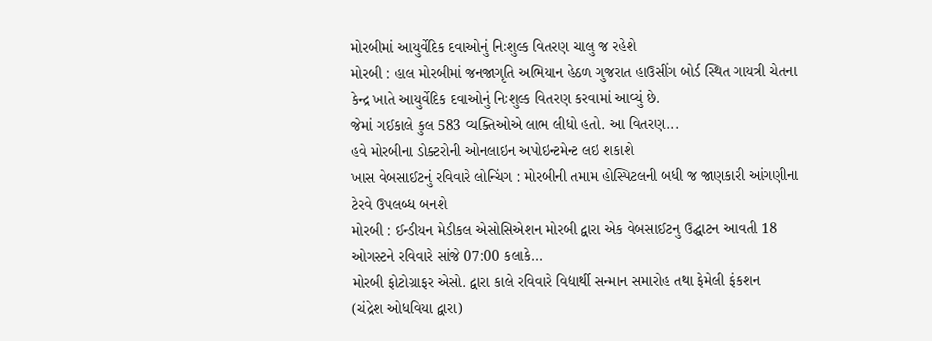મોરબીમાં આયુર્વેદિક દવાઓનું નિઃશુલ્ક વિતરણ ચાલુ જ રહેશે
મોરબી : હાલ મોરબીમાં જનજાગૃતિ અભિયાન હેઠળ ગુજરાત હાઉસીંગ બોર્ડ સ્થિત ગાયત્રી ચેતના કેન્દ્ર ખાતે આયુર્વેદિક દવાઓનું નિઃશુલ્ક વિતરણ કરવામાં આવ્યું છે.
જેમાં ગઈકાલે કુલ 583 વ્યક્તિઓએ લાભ લીધો હતો. આ વિતરણ...
હવે મોરબીના ડોક્ટરોની ઓનલાઇન અપોઇન્ટમેન્ટ લઇ શકાશે
ખાસ વેબસાઈટનું રવિવારે લોન્ચિંગ : મોરબીની તમામ હોસ્પિટલની બધી જ જાણકારી આંગણીના ટેરવે ઉપલબ્ધ બનશે
મોરબી : ઈન્ડીયન મેડીકલ એસોસિએશન મોરબી દ્વારા એક વેબસાઈટનુ ઉદ્ઘાટન આવતી 18 ઓગસ્ટને રવિવારે સાંજે 07:00 કલાકે...
મોરબી ફોટોગ્રાફર એસો. દ્વારા કાલે રવિવારે વિદ્યાર્થી સન્માન સમારોહ તથા ફેમેલી ફંકશન
(ચંદ્રેશ ઓધવિયા દ્વારા)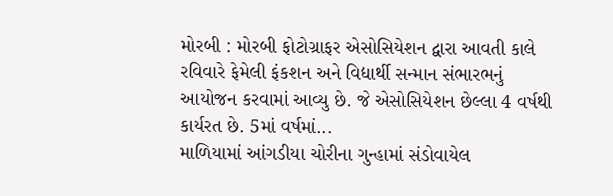મોરબી : મોરબી ફોટોગ્રાફર એસોસિયેશન દ્વારા આવતી કાલે રવિવારે ફેમેલી ફંકશન અને વિદ્યાર્થી સન્માન સંભારભનું આયોજન કરવામાં આવ્યુ છે. જે એસોસિયેશન છેલ્લા 4 વર્ષથી કાર્યરત છે. 5માં વર્ષમાં...
માળિયામાં આંગડીયા ચોરીના ગુન્હામાં સંડોવાયેલ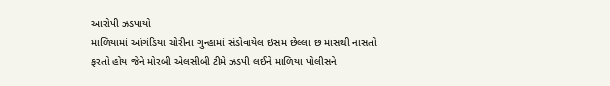આરોપી ઝડપાયો
માળિયામાં આંગંડિયા ચોરીના ગુન્હામાં સંડોવાયેલ ઇસમ છેલ્લા છ માસથી નાસતો ફરતો હોય જેને મોરબી એલસીબી ટીમે ઝડપી લઈને માળિયા પોલીસને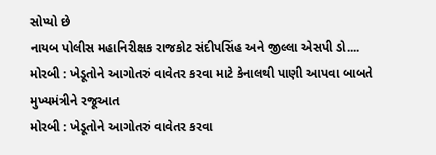સોપ્યો છે
નાયબ પોલીસ મહાનિરીક્ષક રાજકોટ સંદીપસિંહ અને જીલ્લા એસપી ડો....
મોરબી : ખેડૂતોને આગોતરું વાવેતર કરવા માટે કેનાલથી પાણી આપવા બાબતે મુખ્યમંત્રીને રજૂઆત
મોરબી : ખેડૂતોને આગોતરું વાવેતર કરવા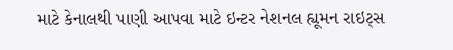માટે કેનાલથી પાણી આપવા માટે ઇન્ટર નેશનલ હ્યૂમન રાઇટ્સ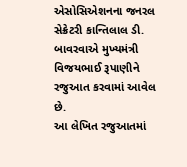એસોસિએશનના જનરલ સેક્રેટરી કાન્તિલાલ ડી. બાવરવાએ મુખ્યમંત્રી વિજયભાઈ રૂપાણીને રજુઆત કરવામાં આવેલ છે.
આ લેખિત રજુઆતમાં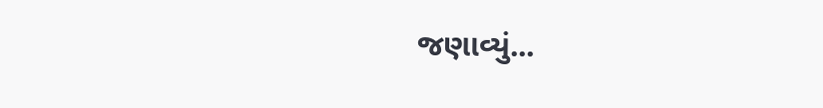જણાવ્યું...